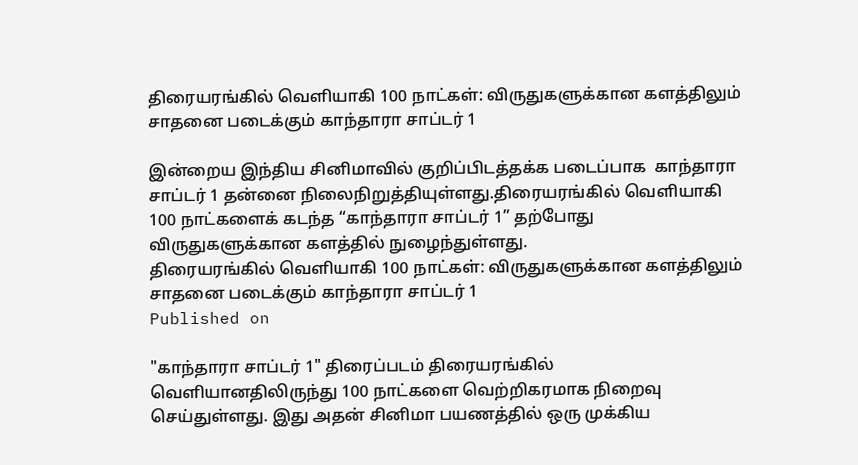திரையரங்கில் வெளியாகி 100 நாட்கள்: விருதுகளுக்கான களத்திலும் சாதனை படைக்கும் காந்தாரா சாப்டர் 1

இன்றைய இந்திய சினிமாவில் குறிப்பிடத்தக்க படைப்பாக  காந்தாரா சாப்டர் 1 தன்னை நிலைநிறுத்தியுள்ளது.திரையரங்கில் வெளியாகி 100 நாட்களைக் கடந்த “காந்தாரா சாப்டர் 1” தற்போது விருதுகளுக்கான களத்தில் நுழைந்துள்ளது.
திரையரங்கில் வெளியாகி 100 நாட்கள்: விருதுகளுக்கான களத்திலும் சாதனை படைக்கும் காந்தாரா சாப்டர் 1
Published on

"காந்தாரா சாப்டர் 1" திரைப்படம் திரையரங்கில் வெளியானதிலிருந்து 100 நாட்களை வெற்றிகரமாக நிறைவு செய்துள்ளது. இது அதன் சினிமா பயணத்தில் ஒரு முக்கிய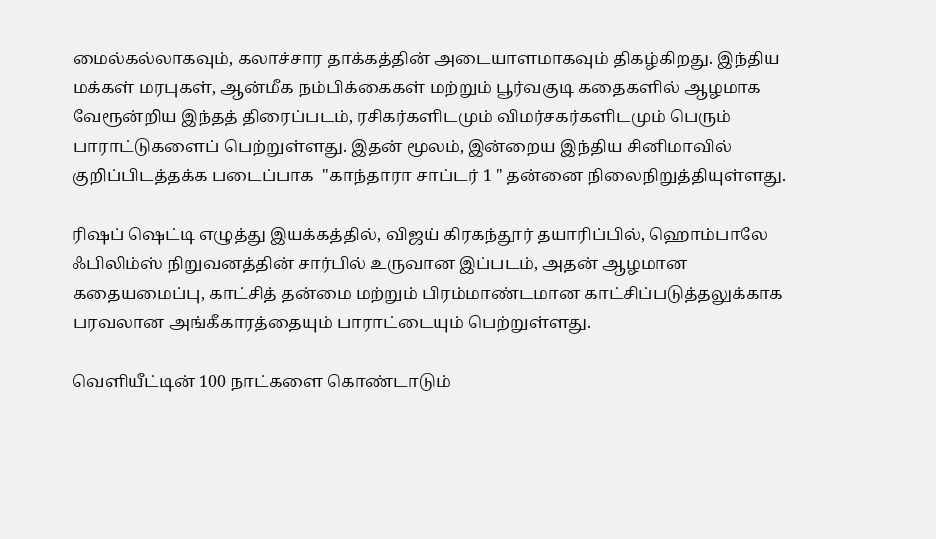மைல்கல்லாகவும், கலாச்சார தாக்கத்தின் அடையாளமாகவும் திகழ்கிறது. இந்திய மக்கள் மரபுகள், ஆன்மீக நம்பிக்கைகள் மற்றும் பூர்வகுடி கதைகளில் ஆழமாக வேரூன்றிய இந்தத் திரைப்படம், ரசிகர்களிடமும் விமர்சகர்களிடமும் பெரும் பாராட்டுகளைப் பெற்றுள்ளது. இதன் மூலம், இன்றைய இந்திய சினிமாவில் குறிப்பிடத்தக்க படைப்பாக  "காந்தாரா சாப்டர் 1 " தன்னை நிலைநிறுத்தியுள்ளது.

ரிஷப் ஷெட்டி எழுத்து இயக்கத்தில், விஜய் கிரகந்தூர் தயாரிப்பில், ஹொம்பாலே ஃபிலிம்ஸ் நிறுவனத்தின் சார்பில் உருவான இப்படம், அதன் ஆழமான கதையமைப்பு, காட்சித் தன்மை மற்றும் பிரம்மாண்டமான காட்சிப்படுத்தலுக்காக பரவலான அங்கீகாரத்தையும் பாராட்டையும் பெற்றுள்ளது.

வெளியீட்டின் 100 நாட்களை கொண்டாடும்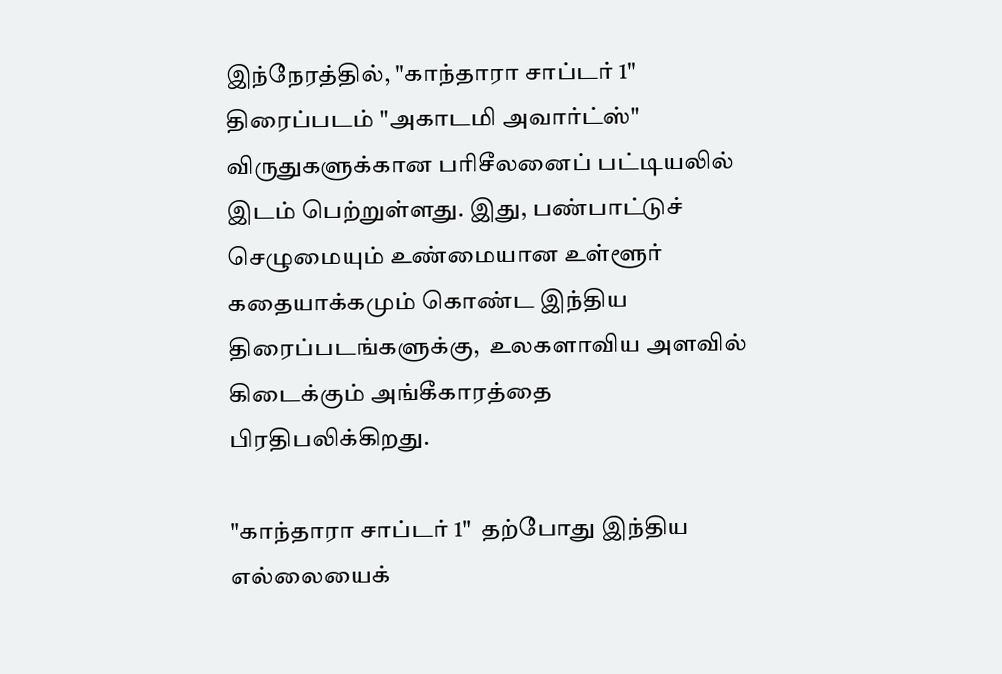இந்நேரத்தில், "காந்தாரா சாப்டர் 1"  திரைப்படம் "அகாடமி அவார்ட்ஸ்"   விருதுகளுக்கான பரிசீலனைப் பட்டியலில் இடம் பெற்றுள்ளது. இது, பண்பாட்டுச் செழுமையும் உண்மையான உள்ளூர் கதையாக்கமும் கொண்ட இந்திய திரைப்படங்களுக்கு,  உலகளாவிய அளவில் கிடைக்கும் அங்கீகாரத்தை பிரதிபலிக்கிறது.

"காந்தாரா சாப்டர் 1"  தற்போது இந்திய எல்லையைக்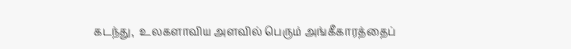கடந்து,  உலகளாவிய அளவில் பெரும் அங்கீகாரத்தைப்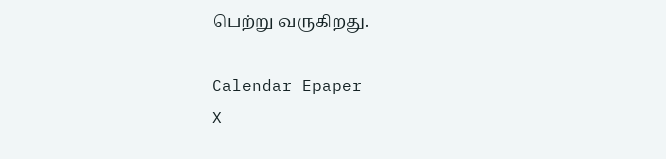பெற்று வருகிறது.

Calendar Epaper
X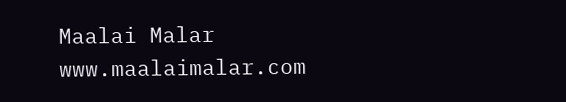Maalai Malar
www.maalaimalar.com